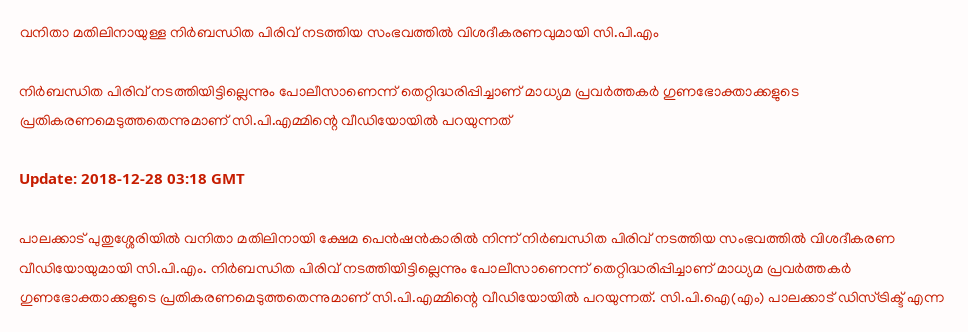വനിതാ മതിലിനായുള്ള നിര്‍ബന്ധിത പിരിവ് നടത്തിയ സംഭവത്തില്‍ വിശദീകരണവുമായി സി.പി.എം

നിര്‍ബന്ധിത പിരിവ് നടത്തിയിട്ടില്ലെന്നും പോലീസാണെന്ന് തെറ്റിദ്ധരിപ്പിച്ചാണ് മാധ്യമ പ്രവര്‍ത്തകര്‍ ഗുണഭോക്താക്കളുടെ പ്രതികരണമെടുത്തതെന്നുമാണ് സി.പി.എമ്മിന്റെ വീഡിയോയില്‍ പറയുന്നത്

Update: 2018-12-28 03:18 GMT

പാലക്കാട് പുതുശ്ശേരിയില്‍ വനിതാ മതിലിനായി ക്ഷേമ പെന്‍ഷന്‍കാരില്‍ നിന്ന് നിര്‍ബന്ധിത പിരിവ് നടത്തിയ സംഭവത്തില്‍ വിശദീകരണ വീഡിയോയുമായി സി.പി.എം. നിര്‍ബന്ധിത പിരിവ് നടത്തിയിട്ടില്ലെന്നും പോലീസാണെന്ന് തെറ്റിദ്ധരിപ്പിച്ചാണ് മാധ്യമ പ്രവര്‍ത്തകര്‍ ഗുണഭോക്താക്കളുടെ പ്രതികരണമെടുത്തതെന്നുമാണ് സി.പി.എമ്മിന്റെ വീഡിയോയില്‍ പറയുന്നത്. സി.പി.ഐ(എം) പാലക്കാട് ഡിസ്ട്രിക്ട് എന്ന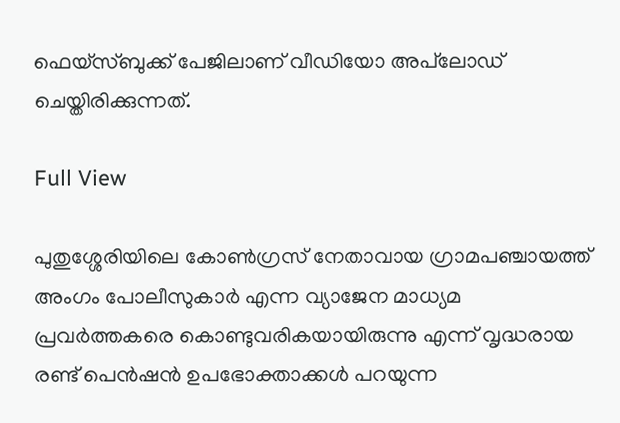ഫെയ്‌സ്ബുക്ക് പേജിലാണ് വീഡിയോ അപ്‌ലോഡ് ചെയ്തിരിക്കുന്നത്.

Full View

പുതുശ്ശേരിയിലെ കോണ്‍ഗ്രസ് നേതാവായ ഗ്രാമപഞ്ചായത്ത് അംഗം പോലീസുകാര്‍ എന്ന വ്യാജേന മാധ്യമ പ്രവര്‍ത്തകരെ കൊണ്ടുവരികയായിരുന്നു എന്ന് വൃദ്ധരായ രണ്ട് പെന്‍ഷന്‍ ഉപഭോക്താക്കള്‍ പറയുന്ന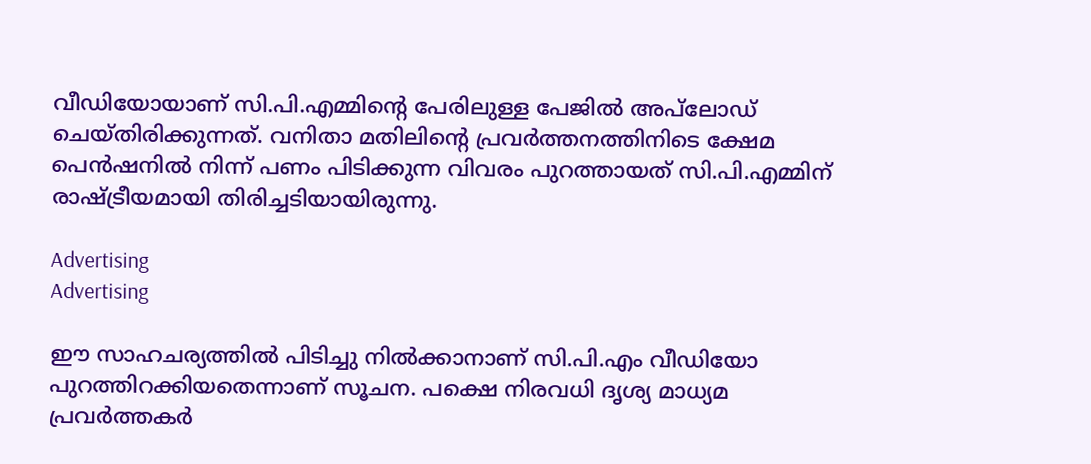വീഡിയോയാണ് സി.പി.എമ്മിന്റെ പേരിലുള്ള പേജില്‍ അപ്‌ലോഡ് ചെയ്തിരിക്കുന്നത്. വനിതാ മതിലിന്റെ പ്രവര്‍ത്തനത്തിനിടെ ക്ഷേമ പെന്‍ഷനില്‍ നിന്ന് പണം പിടിക്കുന്ന വിവരം പുറത്തായത് സി.പി.എമ്മിന് രാഷ്ട്രീയമായി തിരിച്ചടിയായിരുന്നു.

Advertising
Advertising

ഈ സാഹചര്യത്തില്‍ പിടിച്ചു നില്‍ക്കാനാണ് സി.പി.എം വീഡിയോ പുറത്തിറക്കിയതെന്നാണ് സൂചന. പക്ഷെ നിരവധി ദൃശ്യ മാധ്യമ പ്രവര്‍ത്തകര്‍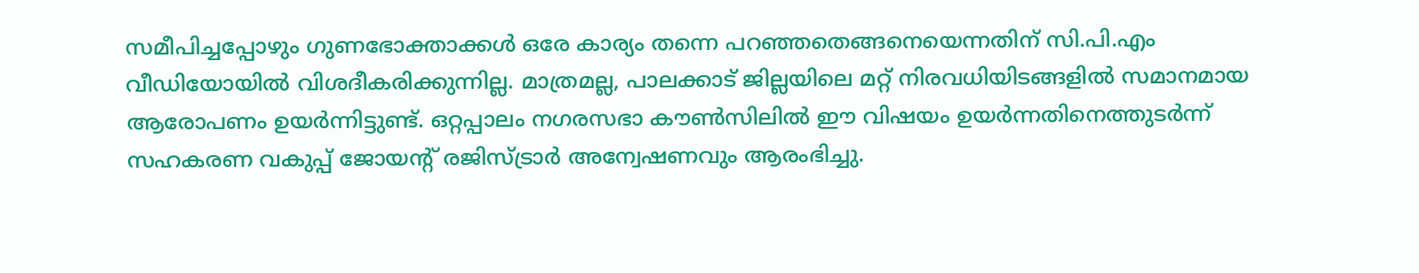സമീപിച്ചപ്പോഴും ഗുണഭോക്താക്കള്‍ ഒരേ കാര്യം തന്നെ പറഞ്ഞതെങ്ങനെയെന്നതിന് സി.പി.എം വീഡിയോയില്‍ വിശദീകരിക്കുന്നില്ല. മാത്രമല്ല, പാലക്കാട് ജില്ലയിലെ മറ്റ് നിരവധിയിടങ്ങളില്‍ സമാനമായ ആരോപണം ഉയര്‍ന്നിട്ടുണ്ട്. ഒറ്റപ്പാലം നഗരസഭാ കൗണ്‍സിലില്‍ ഈ വിഷയം ഉയര്‍ന്നതിനെത്തുടര്‍ന്ന് സഹകരണ വകുപ്പ് ജോയന്റ് രജിസ്ട്രാര്‍ അന്വേഷണവും ആരംഭിച്ചു.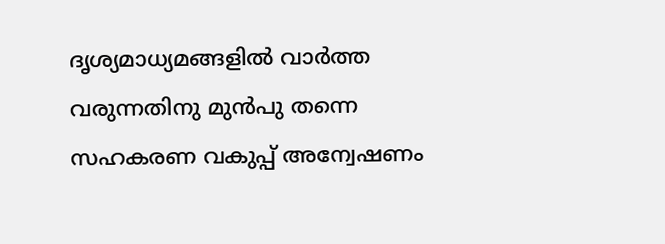ദൃശ്യമാധ്യമങ്ങളില്‍ വാര്‍ത്ത വരുന്നതിനു മുന്‍പു തന്നെ സഹകരണ വകുപ്പ് അന്വേഷണം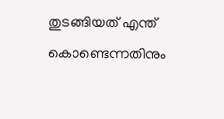തുടങ്ങിയത് എന്ത് കൊണ്ടെന്നതിനും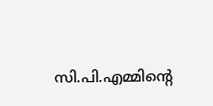സി.പി.എമ്മിന്റെ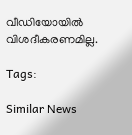വീഡിയോയില്‍ വിശദീകരണമില്ല.

Tags:

Similar News